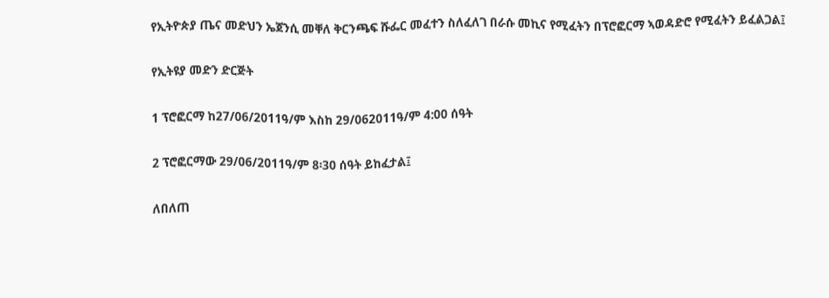የኢትዮጵያ ጤና መድህን ኤጀንሲ መቐለ ቅርንጫፍ ሹፌር መፈተን ስለፈለገ በራሱ መኪና የሚፈትን በፕሮፎርማ ኣወዳድሮ የሚፈትን ይፈልጋል፤

የኢትዩያ መድን ድርጅት

1 ፕሮፎርማ ከ27/06/2011ዓ/ም እስከ 29/062011ዓ/ም 4:00 ሰዓት

2 ፕሮፎርማው 29/06/2011ዓ/ም 8፡30 ሰዓት ይከፈታል፤

ለበለጠ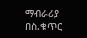ማብራሪያ በስ.ቁጥር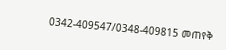0342-409547/0348-409815 መጠየቅ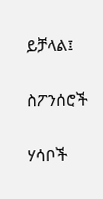ይቻላል፤

ስፖንሰሮች

ሃሳቦች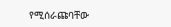የሚሰራጩባቸው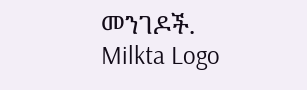መንገዶች.
Milkta Logo